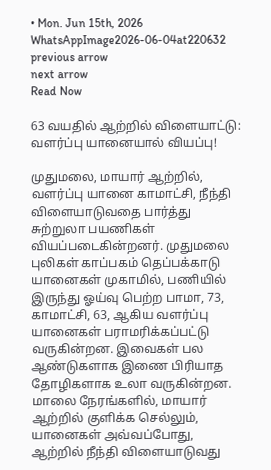• Mon. Jun 15th, 2026
WhatsAppImage2026-06-04at220632
previous arrow
next arrow
Read Now

63 வயதில் ஆற்றில் விளையாட்டு: வளர்ப்பு யானையால் வியப்பு!

முதுமலை, மாயார் ஆற்றில், வளர்ப்பு யானை காமாட்சி, நீந்தி விளையாடுவதை பார்த்து சுற்றுலா பயணிகள் வியப்படைகின்றனர். முதுமலை புலிகள் காப்பகம் தெப்பக்காடு யானைகள் முகாமில், பணியில் இருந்து ஓய்வு பெற்ற பாமா, 73, காமாட்சி, 63, ஆகிய வளர்ப்பு யானைகள் பராமரிக்கப்பட்டு வருகின்றன. இவைகள் பல ஆண்டுகளாக இணை பிரியாத தோழிகளாக உலா வருகின்றன. மாலை நேரங்களில், மாயார் ஆற்றில் குளிக்க செல்லும், யானைகள் அவ்வப்போது, ஆற்றில் நீந்தி விளையாடுவது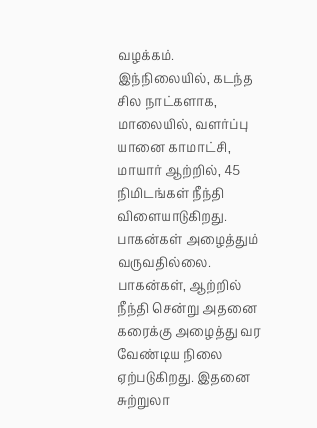வழக்கம். இந்நிலையில், கடந்த சில நாட்களாக, மாலையில், வளர்ப்பு யானை காமாட்சி, மாயார் ஆற்றில், 45 நிமிடங்கள் நீந்தி விளையாடுகிறது. பாகன்கள் அழைத்தும் வருவதில்லை. பாகன்கள், ஆற்றில் நீந்தி சென்று அதனை கரைக்கு அழைத்து வர வேண்டிய நிலை ஏற்படுகிறது. இதனை சுற்றுலா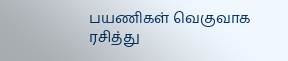பயணிகள் வெகுவாக ரசித்து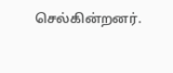செல்கின்றனர்.